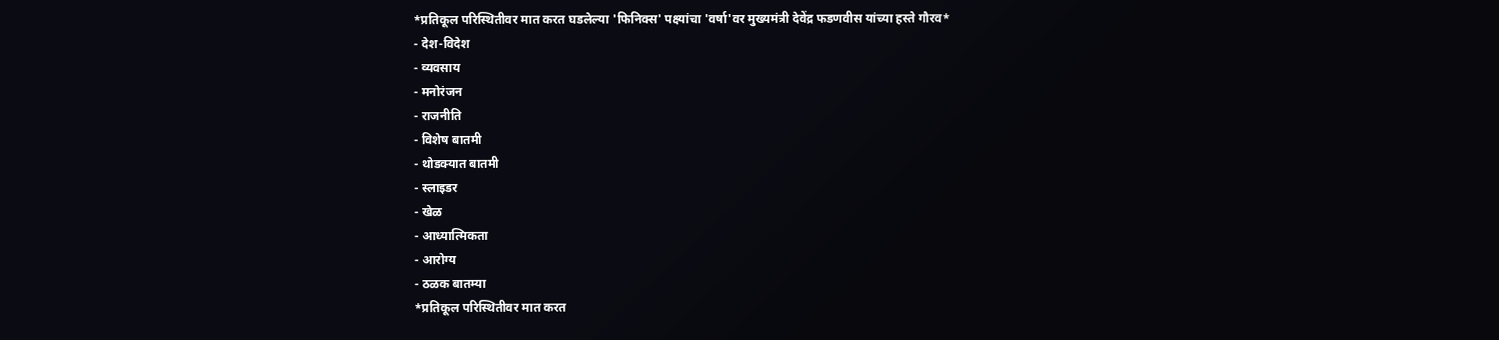*प्रतिकूल परिस्थितीवर मात करत घडलेल्या 'फिनिक्स' पक्ष्यांचा 'वर्षा'वर मुख्यमंत्री देवेंद्र फडणवीस यांच्या हस्ते गौरव*
- देश-विदेश
- व्यवसाय
- मनोरंजन
- राजनीति
- विशेष बातमी
- थोडक्यात बातमी
- स्लाइडर
- खेळ
- आध्यात्मिकता
- आरोग्य
- ठळक बातम्या
*प्रतिकूल परिस्थितीवर मात करत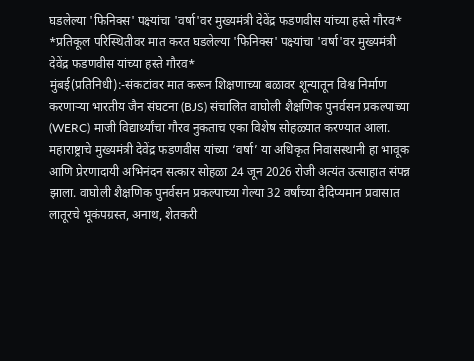घडलेल्या 'फिनिक्स' पक्ष्यांचा 'वर्षा'वर मुख्यमंत्री देवेंद्र फडणवीस यांच्या हस्ते गौरव*
*प्रतिकूल परिस्थितीवर मात करत घडलेल्या 'फिनिक्स' पक्ष्यांचा 'वर्षा'वर मुख्यमंत्री देवेंद्र फडणवीस यांच्या हस्ते गौरव*
मुंबई(प्रतिनिधी):-संकटांवर मात करून शिक्षणाच्या बळावर शून्यातून विश्व निर्माण करणाऱ्या भारतीय जैन संघटना (BJS) संचालित वाघोली शैक्षणिक पुनर्वसन प्रकल्पाच्या (WERC) माजी विद्यार्थ्यांचा गौरव नुकताच एका विशेष सोहळ्यात करण्यात आला. महाराष्ट्राचे मुख्यमंत्री देवेंद्र फडणवीस यांच्या ‘वर्षा’ या अधिकृत निवासस्थानी हा भावूक आणि प्रेरणादायी अभिनंदन सत्कार सोहळा 24 जून 2026 रोजी अत्यंत उत्साहात संपन्न झाला. वाघोली शैक्षणिक पुनर्वसन प्रकल्पाच्या गेल्या 32 वर्षांच्या दैदिप्यमान प्रवासात लातूरचे भूकंपग्रस्त, अनाथ, शेतकरी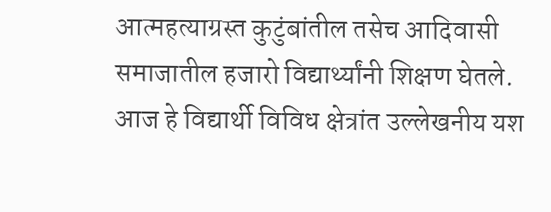आत्महत्याग्रस्त कुटुंबांतील तसेच आदिवासी समाजातील हजारो विद्यार्थ्यांनी शिक्षण घेतले. आज हे विद्यार्थी विविध क्षेत्रांत उल्लेखनीय यश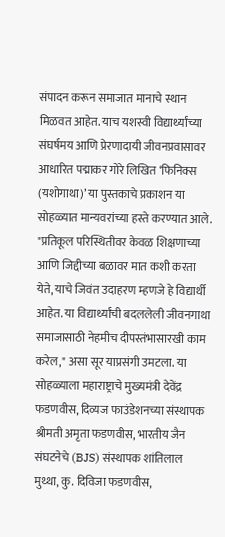संपादन करून समाजात मानाचे स्थान मिळवत आहेत. याच यशस्वी विद्यार्थ्यांच्या संघर्षमय आणि प्रेरणादायी जीवनप्रवासावर आधारित पद्माकर गोरे लिखित ‘फिनिक्स (यशोगाथा)’ या पुस्तकाचे प्रकाशन या सोहळ्यात मान्यवरांच्या हस्ते करण्यात आले. "प्रतिकूल परिस्थितीवर केवळ शिक्षणाच्या आणि जिद्दीच्या बळावर मात कशी करता येते, याचे जिवंत उदाहरण म्हणजे हे विद्यार्थी आहेत. या विद्यार्थ्यांची बदललेली जीवनगाथा समाजासाठी नेहमीच दीपस्तंभासारखी काम करेल," असा सूर याप्रसंगी उमटला. या सोहळ्याला महाराष्ट्राचे मुख्यमंत्री देवेंद्र फडणवीस, दिव्यज फाउंडेशनच्या संस्थापक श्रीमती अमृता फडणवीस, भारतीय जैन संघटनेचे (BJS) संस्थापक शांतिलाल मुथ्था, कु. दिविजा फडणवीस,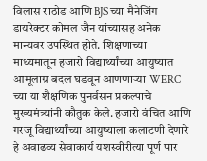विलास राठोड आणि BJS च्या मैनेजिंग डायरेक्टर कोमल जैन यांच्यासह अनेक मान्यवर उपस्थित होते. शिक्षणाच्या माध्यमातून हजारो विद्यार्थ्यांच्या आयुष्यात आमूलाग्र बदल घडवून आणणाऱ्या WERC च्या या शैक्षणिक पुनर्वसन प्रकल्पाचे मुख्यमंत्र्यांनी कौतुक केले. हजारो वंचित आणि गरजू विद्यार्थ्यांच्या आयुष्याला कलाटणी देणारे हे अवाढव्य सेवाकार्य यशस्वीरीत्या पूर्ण पार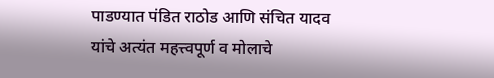पाडण्यात पंडित राठोड आणि संचित यादव यांचे अत्यंत महत्त्वपूर्ण व मोलाचे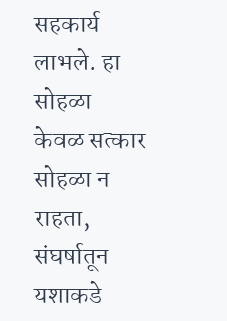सहकार्य लाभले. हा सोहळा केवळ सत्कार सोहळा न राहता, संघर्षातून यशाकडे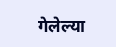गेलेल्या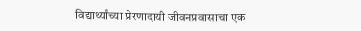विद्यार्थ्यांच्या प्रेरणादायी जीवनप्रवासाचा एक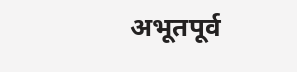अभूतपूर्व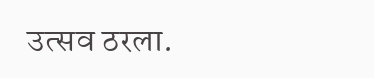उत्सव ठरला.